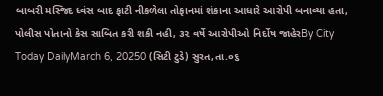બાબરી મસ્જિદ ધ્વંસ બાદ ફાટી નીકળેલા તોફાનમાં શંકાના આધારે આરોપી બનાવ્યા હતા, પોલીસ પોતાનો કેસ સાબિત કરી શકી નહી, ૩૨ વર્ષે આરોપીઓ નિર્દોષ જાહેરBy City Today DailyMarch 6, 20250 (સિટી ટુડે) સુરત,તા.૦૬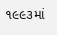૧૯૯૩માં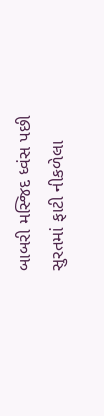બાબરી મસ્જિદ ધ્વંસ પછી સુરતમાં ફાટી નીકળેલા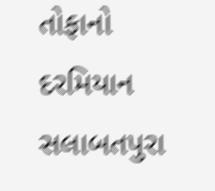તોફાનો દરમિયાન સલાબતપુરા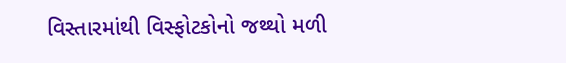વિસ્તારમાંથી વિસ્ફોટકોનો જથ્થો મળી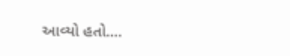આવ્યો હતો.…